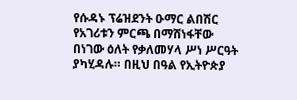የሱዳኑ ፕሬዝደንት ዑማር ልበሽር የአገሪቱን ምርጫ በማሸነፋቸው በነገው ዕለት የቃለመሃላ ሥነ ሥርዓት ያካሂዳሉ። በዚህ በዓል የኢትዮጵያ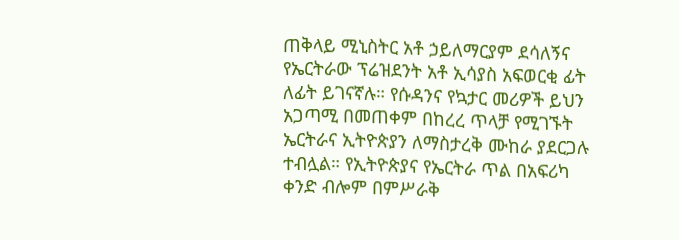ጠቅላይ ሚኒስትር አቶ ኃይለማርያም ደሳለኝና የኤርትራው ፕሬዝደንት አቶ ኢሳያስ አፍወርቂ ፊት ለፊት ይገናኛሉ። የሱዳንና የኳታር መሪዎች ይህን አጋጣሚ በመጠቀም በከረረ ጥላቻ የሚገኙት ኤርትራና ኢትዮጵያን ለማስታረቅ ሙከራ ያደርጋሉ ተብሏል። የኢትዮጵያና የኤርትራ ጥል በአፍሪካ ቀንድ ብሎም በምሥራቅ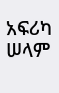አፍሪካ ሠላም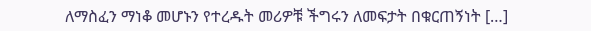ለማስፈን ማነቆ መሆኑን የተረዱት መሪዎቹ ችግሩን ለመፍታት በቁርጠኝነት […]